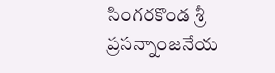సింగరకొండ శ్రీ ప్రసన్నాంజనేయ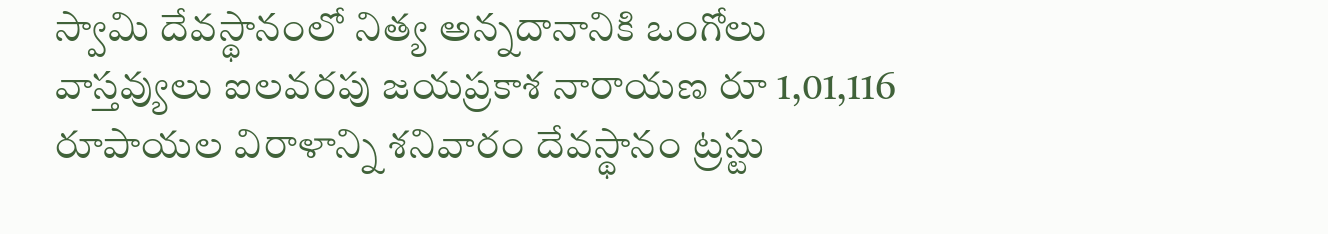స్వామి దేవస్థానంలో నిత్య అన్నదానానికి ఒంగోలు వాస్తవ్యులు ఐలవరపు జయప్రకాశ నారాయణ రూ 1,01,116 రూపాయల విరాళాన్ని శనివారం దేవస్థానం ట్రస్టు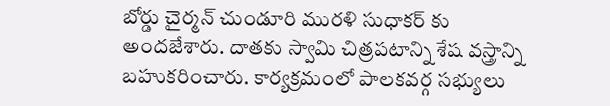బోర్డు చైర్మన్ చుండూరి మురళి సుధాకర్ కు అందజేశారు. దాతకు స్వామి చిత్రపటాన్ని శేష వస్త్రాన్ని బహుకరించారు. కార్యక్రమంలో పాలకవర్గ సభ్యులు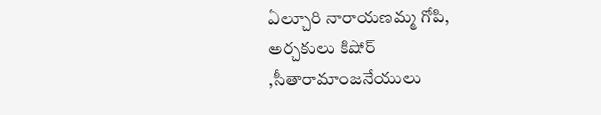ఏల్చూరి నారాయణమ్మ గోపి, అర్చకులు కిషోర్ ,సీతారామాంజనేయులు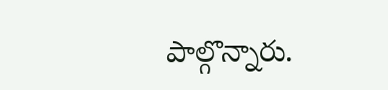పాల్గొన్నారు.